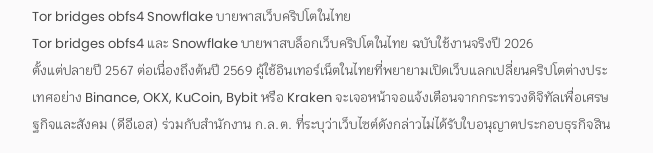Tor bridges obfs4 Snowflake บายพาสเว็บคริปโตในไทย
Tor bridges obfs4 และ Snowflake บายพาสบล็อกเว็บคริปโตในไทย ฉบับใช้งานจริงปี 2026
ตั้งแต่ปลายปี 2567 ต่อเนื่องถึงต้นปี 2569 ผู้ใช้อินเทอร์เน็ตในไทยที่พยายามเปิดเว็บแลกเปลี่ยนคริปโตต่างประเทศอย่าง Binance, OKX, KuCoin, Bybit หรือ Kraken จะเจอหน้าจอแจ้งเตือนจากกระทรวงดิจิทัลเพื่อเศรษฐกิจและสังคม (ดีอีเอส) ร่วมกับสำนักงาน ก.ล.ต. ที่ระบุว่าเว็บไซต์ดังกล่าวไม่ได้รับใบอนุญาตประกอบธุรกิจสิน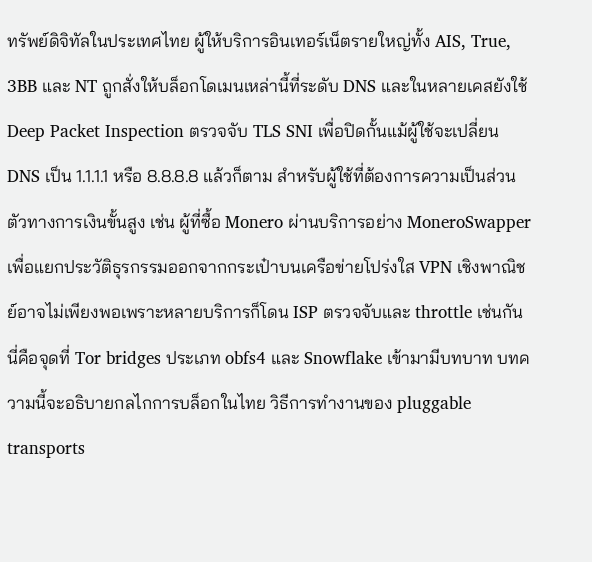ทรัพย์ดิจิทัลในประเทศไทย ผู้ให้บริการอินเทอร์เน็ตรายใหญ่ทั้ง AIS, True, 3BB และ NT ถูกสั่งให้บล็อกโดเมนเหล่านี้ที่ระดับ DNS และในหลายเคสยังใช้ Deep Packet Inspection ตรวจจับ TLS SNI เพื่อปิดกั้นแม้ผู้ใช้จะเปลี่ยน DNS เป็น 1.1.1.1 หรือ 8.8.8.8 แล้วก็ตาม สำหรับผู้ใช้ที่ต้องการความเป็นส่วนตัวทางการเงินขั้นสูง เช่น ผู้ที่ซื้อ Monero ผ่านบริการอย่าง MoneroSwapper เพื่อแยกประวัติธุรกรรมออกจากกระเป๋าบนเครือข่ายโปร่งใส VPN เชิงพาณิชย์อาจไม่เพียงพอเพราะหลายบริการก็โดน ISP ตรวจจับและ throttle เช่นกัน นี่คือจุดที่ Tor bridges ประเภท obfs4 และ Snowflake เข้ามามีบทบาท บทความนี้จะอธิบายกลไกการบล็อกในไทย วิธีการทำงานของ pluggable transports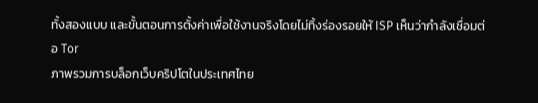ทั้งสองแบบ และขั้นตอนการตั้งค่าเพื่อใช้งานจริงโดยไม่ทิ้งร่องรอยให้ ISP เห็นว่ากำลังเชื่อมต่อ Tor
ภาพรวมการบล็อกเว็บคริปโตในประเทศไทย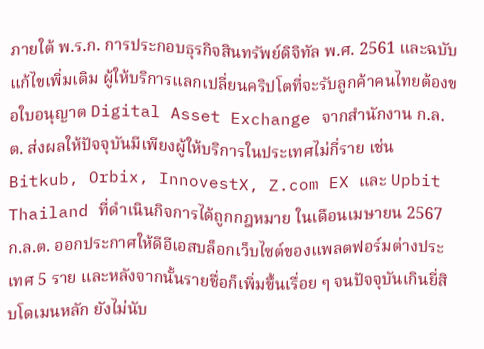ภายใต้ พ.ร.ก. การประกอบธุรกิจสินทรัพย์ดิจิทัล พ.ศ. 2561 และฉบับแก้ไขเพิ่มเติม ผู้ให้บริการแลกเปลี่ยนคริปโตที่จะรับลูกค้าคนไทยต้องขอใบอนุญาต Digital Asset Exchange จากสำนักงาน ก.ล.ต. ส่งผลให้ปัจจุบันมีเพียงผู้ให้บริการในประเทศไม่กี่ราย เช่น Bitkub, Orbix, InnovestX, Z.com EX และ Upbit Thailand ที่ดำเนินกิจการได้ถูกกฎหมาย ในเดือนเมษายน 2567 ก.ล.ต. ออกประกาศให้ดีอีเอสบล็อกเว็บไซต์ของแพลตฟอร์มต่างประเทศ 5 ราย และหลังจากนั้นรายชื่อก็เพิ่มขึ้นเรื่อย ๆ จนปัจจุบันเกินยี่สิบโดเมนหลัก ยังไม่นับ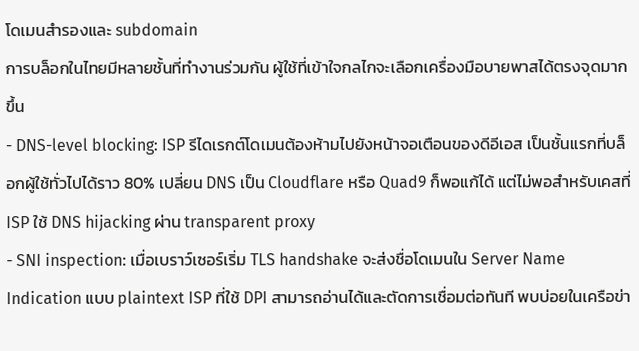โดเมนสำรองและ subdomain
การบล็อกในไทยมีหลายชั้นที่ทำงานร่วมกัน ผู้ใช้ที่เข้าใจกลไกจะเลือกเครื่องมือบายพาสได้ตรงจุดมากขึ้น
- DNS-level blocking: ISP รีไดเรกต์โดเมนต้องห้ามไปยังหน้าจอเตือนของดีอีเอส เป็นชั้นแรกที่บล็อกผู้ใช้ทั่วไปได้ราว 80% เปลี่ยน DNS เป็น Cloudflare หรือ Quad9 ก็พอแก้ได้ แต่ไม่พอสำหรับเคสที่ ISP ใช้ DNS hijacking ผ่าน transparent proxy
- SNI inspection: เมื่อเบราว์เซอร์เริ่ม TLS handshake จะส่งชื่อโดเมนใน Server Name Indication แบบ plaintext ISP ที่ใช้ DPI สามารถอ่านได้และตัดการเชื่อมต่อทันที พบบ่อยในเครือข่า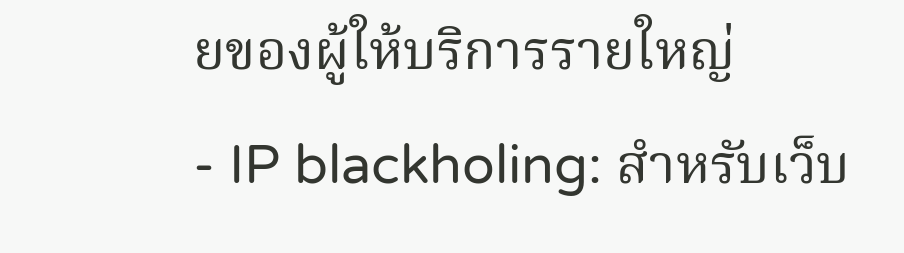ยของผู้ให้บริการรายใหญ่
- IP blackholing: สำหรับเว็บ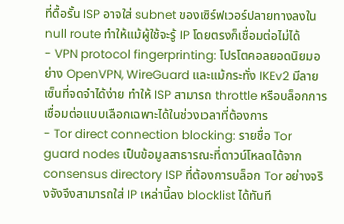ที่ดื้อรั้น ISP อาจใส่ subnet ของเซิร์ฟเวอร์ปลายทางลงใน null route ทำให้แม้ผู้ใช้จะรู้ IP โดยตรงก็เชื่อมต่อไม่ได้
- VPN protocol fingerprinting: โปรโตคอลยอดนิยมอย่าง OpenVPN, WireGuard และแม้กระทั่ง IKEv2 มีลายเซ็นที่จดจำได้ง่าย ทำให้ ISP สามารถ throttle หรือบล็อกการเชื่อมต่อแบบเลือกเฉพาะได้ในช่วงเวลาที่ต้องการ
- Tor direct connection blocking: รายชื่อ Tor guard nodes เป็นข้อมูลสาธารณะที่ดาวน์โหลดได้จาก consensus directory ISP ที่ต้องการบล็อก Tor อย่างจริงจังจึงสามารถใส่ IP เหล่านี้ลง blocklist ได้ทันที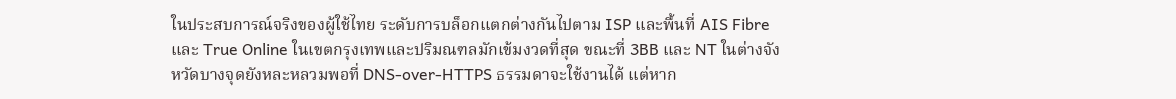ในประสบการณ์จริงของผู้ใช้ไทย ระดับการบล็อกแตกต่างกันไปตาม ISP และพื้นที่ AIS Fibre และ True Online ในเขตกรุงเทพและปริมณฑลมักเข้มงวดที่สุด ขณะที่ 3BB และ NT ในต่างจังหวัดบางจุดยังหละหลวมพอที่ DNS-over-HTTPS ธรรมดาจะใช้งานได้ แต่หาก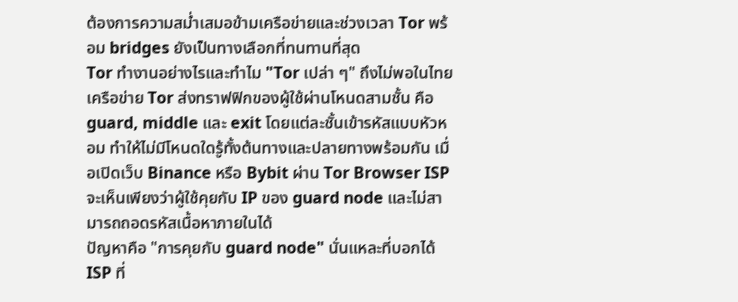ต้องการความสม่ำเสมอข้ามเครือข่ายและช่วงเวลา Tor พร้อม bridges ยังเป็นทางเลือกที่ทนทานที่สุด
Tor ทำงานอย่างไรและทำไม "Tor เปล่า ๆ" ถึงไม่พอในไทย
เครือข่าย Tor ส่งทราฟฟิกของผู้ใช้ผ่านโหนดสามชั้น คือ guard, middle และ exit โดยแต่ละชั้นเข้ารหัสแบบหัวหอม ทำให้ไม่มีโหนดใดรู้ทั้งต้นทางและปลายทางพร้อมกัน เมื่อเปิดเว็บ Binance หรือ Bybit ผ่าน Tor Browser ISP จะเห็นเพียงว่าผู้ใช้คุยกับ IP ของ guard node และไม่สามารถถอดรหัสเนื้อหาภายในได้
ปัญหาคือ "การคุยกับ guard node" นั่นแหละที่บอกได้ ISP ที่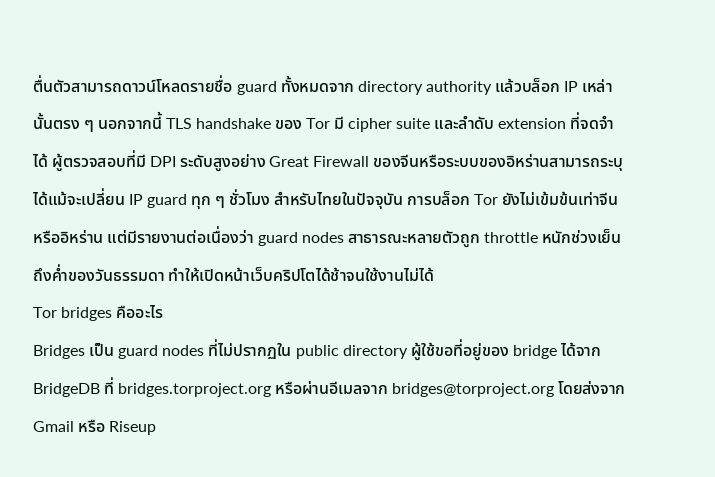ตื่นตัวสามารถดาวน์โหลดรายชื่อ guard ทั้งหมดจาก directory authority แล้วบล็อก IP เหล่านั้นตรง ๆ นอกจากนี้ TLS handshake ของ Tor มี cipher suite และลำดับ extension ที่จดจำได้ ผู้ตรวจสอบที่มี DPI ระดับสูงอย่าง Great Firewall ของจีนหรือระบบของอิหร่านสามารถระบุได้แม้จะเปลี่ยน IP guard ทุก ๆ ชั่วโมง สำหรับไทยในปัจจุบัน การบล็อก Tor ยังไม่เข้มข้นเท่าจีนหรืออิหร่าน แต่มีรายงานต่อเนื่องว่า guard nodes สาธารณะหลายตัวถูก throttle หนักช่วงเย็นถึงค่ำของวันธรรมดา ทำให้เปิดหน้าเว็บคริปโตได้ช้าจนใช้งานไม่ได้
Tor bridges คืออะไร
Bridges เป็น guard nodes ที่ไม่ปรากฏใน public directory ผู้ใช้ขอที่อยู่ของ bridge ได้จาก BridgeDB ที่ bridges.torproject.org หรือผ่านอีเมลจาก bridges@torproject.org โดยส่งจาก Gmail หรือ Riseup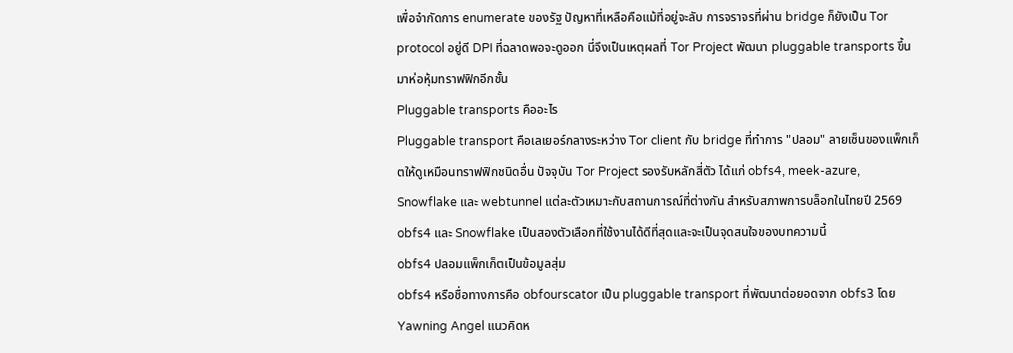เพื่อจำกัดการ enumerate ของรัฐ ปัญหาที่เหลือคือแม้ที่อยู่จะลับ การจราจรที่ผ่าน bridge ก็ยังเป็น Tor protocol อยู่ดี DPI ที่ฉลาดพอจะดูออก นี่จึงเป็นเหตุผลที่ Tor Project พัฒนา pluggable transports ขึ้นมาห่อหุ้มทราฟฟิกอีกชั้น
Pluggable transports คืออะไร
Pluggable transport คือเลเยอร์กลางระหว่าง Tor client กับ bridge ที่ทำการ "ปลอม" ลายเซ็นของแพ็กเก็ตให้ดูเหมือนทราฟฟิกชนิดอื่น ปัจจุบัน Tor Project รองรับหลักสี่ตัว ได้แก่ obfs4, meek-azure, Snowflake และ webtunnel แต่ละตัวเหมาะกับสถานการณ์ที่ต่างกัน สำหรับสภาพการบล็อกในไทยปี 2569 obfs4 และ Snowflake เป็นสองตัวเลือกที่ใช้งานได้ดีที่สุดและจะเป็นจุดสนใจของบทความนี้
obfs4 ปลอมแพ็กเก็ตเป็นข้อมูลสุ่ม
obfs4 หรือชื่อทางการคือ obfourscator เป็น pluggable transport ที่พัฒนาต่อยอดจาก obfs3 โดย Yawning Angel แนวคิดห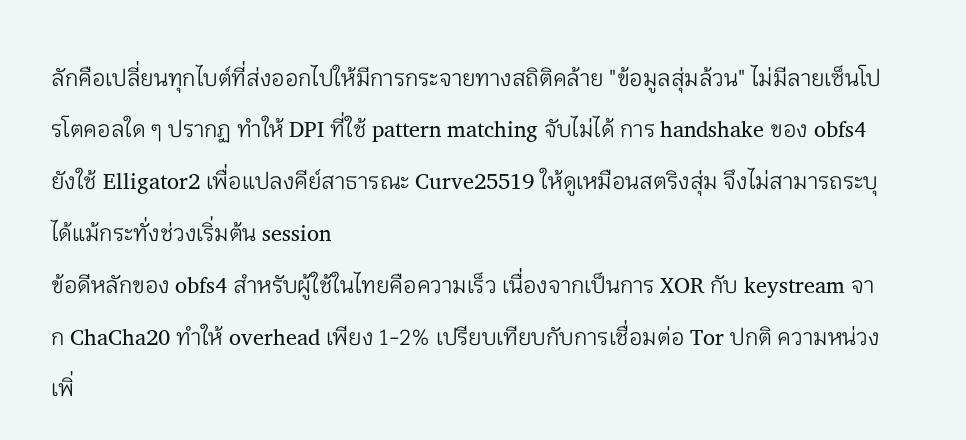ลักคือเปลี่ยนทุกไบต์ที่ส่งออกไปให้มีการกระจายทางสถิติคล้าย "ข้อมูลสุ่มล้วน" ไม่มีลายเซ็นโปรโตคอลใด ๆ ปรากฏ ทำให้ DPI ที่ใช้ pattern matching จับไม่ได้ การ handshake ของ obfs4 ยังใช้ Elligator2 เพื่อแปลงคีย์สาธารณะ Curve25519 ให้ดูเหมือนสตริงสุ่ม จึงไม่สามารถระบุได้แม้กระทั่งช่วงเริ่มต้น session
ข้อดีหลักของ obfs4 สำหรับผู้ใช้ในไทยคือความเร็ว เนื่องจากเป็นการ XOR กับ keystream จาก ChaCha20 ทำให้ overhead เพียง 1-2% เปรียบเทียบกับการเชื่อมต่อ Tor ปกติ ความหน่วงเพิ่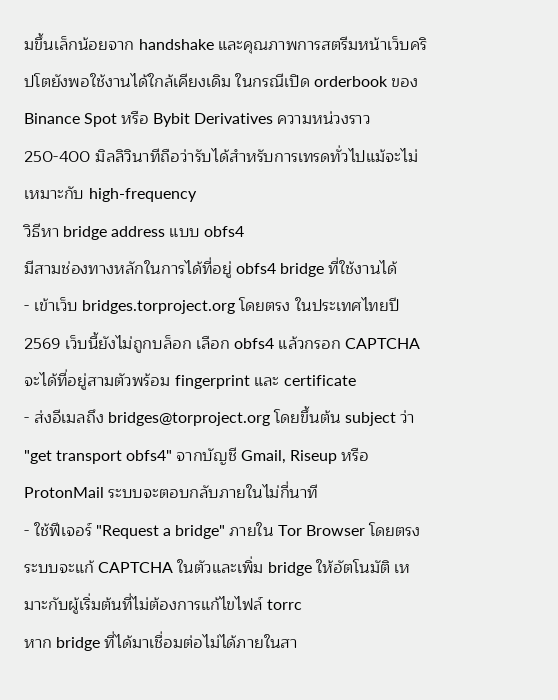มขึ้นเล็กน้อยจาก handshake และคุณภาพการสตรีมหน้าเว็บคริปโตยังพอใช้งานได้ใกล้เคียงเดิม ในกรณีเปิด orderbook ของ Binance Spot หรือ Bybit Derivatives ความหน่วงราว 250-400 มิลลิวินาทีถือว่ารับได้สำหรับการเทรดทั่วไปแม้จะไม่เหมาะกับ high-frequency
วิธีหา bridge address แบบ obfs4
มีสามช่องทางหลักในการได้ที่อยู่ obfs4 bridge ที่ใช้งานได้
- เข้าเว็บ bridges.torproject.org โดยตรง ในประเทศไทยปี 2569 เว็บนี้ยังไม่ถูกบล็อก เลือก obfs4 แล้วกรอก CAPTCHA จะได้ที่อยู่สามตัวพร้อม fingerprint และ certificate
- ส่งอีเมลถึง bridges@torproject.org โดยขึ้นต้น subject ว่า "get transport obfs4" จากบัญชี Gmail, Riseup หรือ ProtonMail ระบบจะตอบกลับภายในไม่กี่นาที
- ใช้ฟีเจอร์ "Request a bridge" ภายใน Tor Browser โดยตรง ระบบจะแก้ CAPTCHA ในตัวและเพิ่ม bridge ให้อัตโนมัติ เหมาะกับผู้เริ่มต้นที่ไม่ต้องการแก้ไขไฟล์ torrc
หาก bridge ที่ได้มาเชื่อมต่อไม่ได้ภายในสา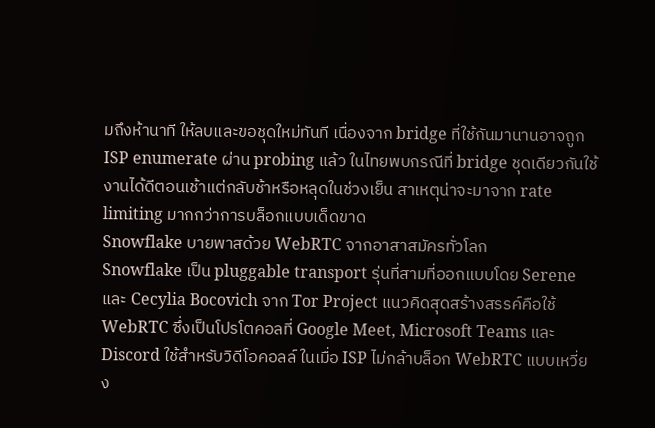มถึงห้านาที ให้ลบและขอชุดใหม่ทันที เนื่องจาก bridge ที่ใช้กันมานานอาจถูก ISP enumerate ผ่าน probing แล้ว ในไทยพบกรณีที่ bridge ชุดเดียวกันใช้งานได้ดีตอนเช้าแต่กลับช้าหรือหลุดในช่วงเย็น สาเหตุน่าจะมาจาก rate limiting มากกว่าการบล็อกแบบเด็ดขาด
Snowflake บายพาสด้วย WebRTC จากอาสาสมัครทั่วโลก
Snowflake เป็น pluggable transport รุ่นที่สามที่ออกแบบโดย Serene และ Cecylia Bocovich จาก Tor Project แนวคิดสุดสร้างสรรค์คือใช้ WebRTC ซึ่งเป็นโปรโตคอลที่ Google Meet, Microsoft Teams และ Discord ใช้สำหรับวิดีโอคอลล์ ในเมื่อ ISP ไม่กล้าบล็อก WebRTC แบบเหวี่ยง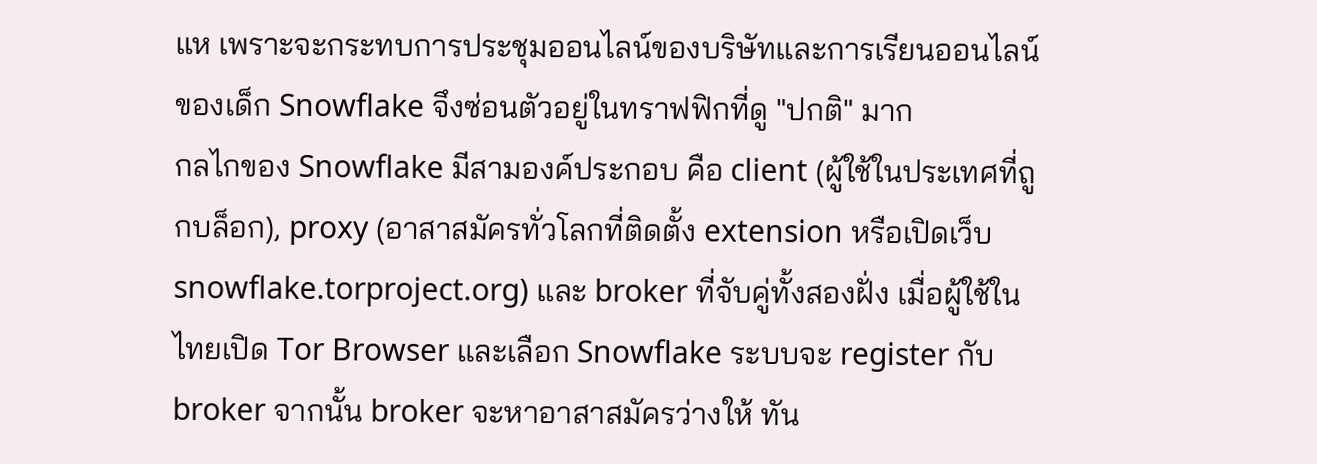แห เพราะจะกระทบการประชุมออนไลน์ของบริษัทและการเรียนออนไลน์ของเด็ก Snowflake จึงซ่อนตัวอยู่ในทราฟฟิกที่ดู "ปกติ" มาก
กลไกของ Snowflake มีสามองค์ประกอบ คือ client (ผู้ใช้ในประเทศที่ถูกบล็อก), proxy (อาสาสมัครทั่วโลกที่ติดตั้ง extension หรือเปิดเว็บ snowflake.torproject.org) และ broker ที่จับคู่ทั้งสองฝั่ง เมื่อผู้ใช้ในไทยเปิด Tor Browser และเลือก Snowflake ระบบจะ register กับ broker จากนั้น broker จะหาอาสาสมัครว่างให้ ทัน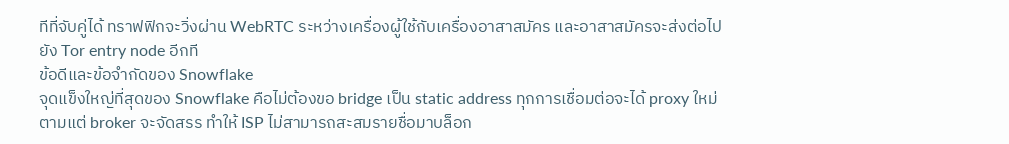ทีที่จับคู่ได้ ทราฟฟิกจะวิ่งผ่าน WebRTC ระหว่างเครื่องผู้ใช้กับเครื่องอาสาสมัคร และอาสาสมัครจะส่งต่อไปยัง Tor entry node อีกที
ข้อดีและข้อจำกัดของ Snowflake
จุดแข็งใหญ่ที่สุดของ Snowflake คือไม่ต้องขอ bridge เป็น static address ทุกการเชื่อมต่อจะได้ proxy ใหม่ตามแต่ broker จะจัดสรร ทำให้ ISP ไม่สามารถสะสมรายชื่อมาบล็อก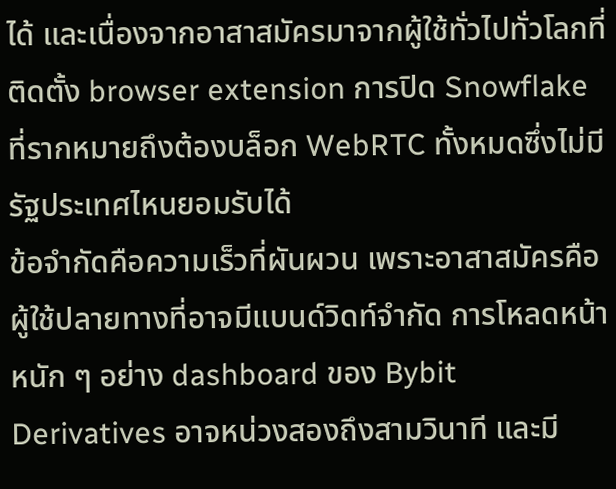ได้ และเนื่องจากอาสาสมัครมาจากผู้ใช้ทั่วไปทั่วโลกที่ติดตั้ง browser extension การปิด Snowflake ที่รากหมายถึงต้องบล็อก WebRTC ทั้งหมดซึ่งไม่มีรัฐประเทศไหนยอมรับได้
ข้อจำกัดคือความเร็วที่ผันผวน เพราะอาสาสมัครคือผู้ใช้ปลายทางที่อาจมีแบนด์วิดท์จำกัด การโหลดหน้าหนัก ๆ อย่าง dashboard ของ Bybit Derivatives อาจหน่วงสองถึงสามวินาที และมี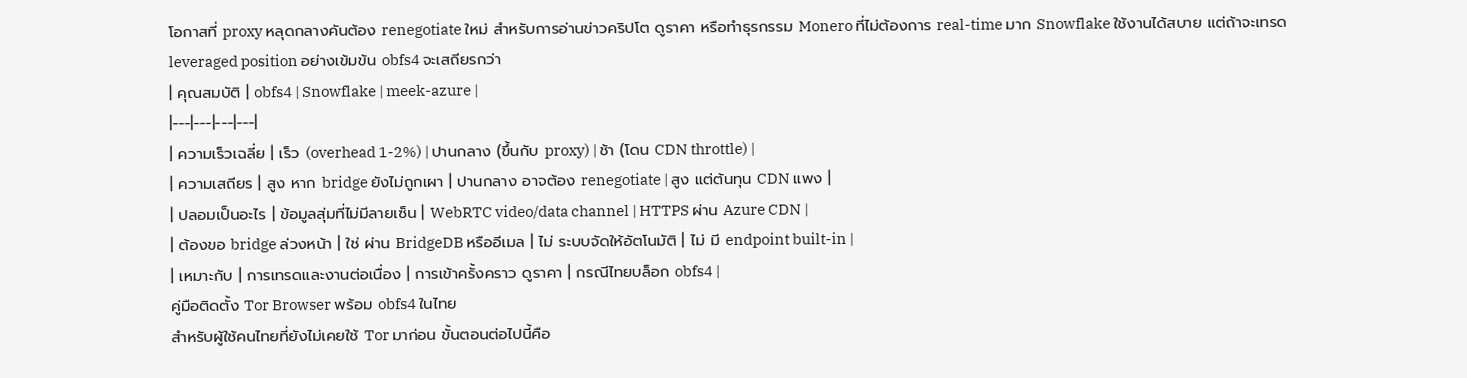โอกาสที่ proxy หลุดกลางคันต้อง renegotiate ใหม่ สำหรับการอ่านข่าวคริปโต ดูราคา หรือทำธุรกรรม Monero ที่ไม่ต้องการ real-time มาก Snowflake ใช้งานได้สบาย แต่ถ้าจะเทรด leveraged position อย่างเข้มข้น obfs4 จะเสถียรกว่า
| คุณสมบัติ | obfs4 | Snowflake | meek-azure |
|---|---|---|---|
| ความเร็วเฉลี่ย | เร็ว (overhead 1-2%) | ปานกลาง (ขึ้นกับ proxy) | ช้า (โดน CDN throttle) |
| ความเสถียร | สูง หาก bridge ยังไม่ถูกเผา | ปานกลาง อาจต้อง renegotiate | สูง แต่ต้นทุน CDN แพง |
| ปลอมเป็นอะไร | ข้อมูลสุ่มที่ไม่มีลายเซ็น | WebRTC video/data channel | HTTPS ผ่าน Azure CDN |
| ต้องขอ bridge ล่วงหน้า | ใช่ ผ่าน BridgeDB หรืออีเมล | ไม่ ระบบจัดให้อัตโนมัติ | ไม่ มี endpoint built-in |
| เหมาะกับ | การเทรดและงานต่อเนื่อง | การเข้าครั้งคราว ดูราคา | กรณีไทยบล็อก obfs4 |
คู่มือติดตั้ง Tor Browser พร้อม obfs4 ในไทย
สำหรับผู้ใช้คนไทยที่ยังไม่เคยใช้ Tor มาก่อน ขั้นตอนต่อไปนี้คือ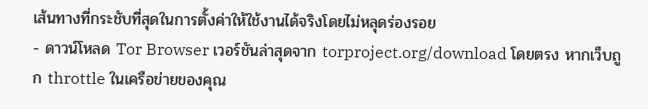เส้นทางที่กระชับที่สุดในการตั้งค่าให้ใช้งานได้จริงโดยไม่หลุดร่องรอย
- ดาวน์โหลด Tor Browser เวอร์ชันล่าสุดจาก torproject.org/download โดยตรง หากเว็บถูก throttle ในเครือข่ายของคุณ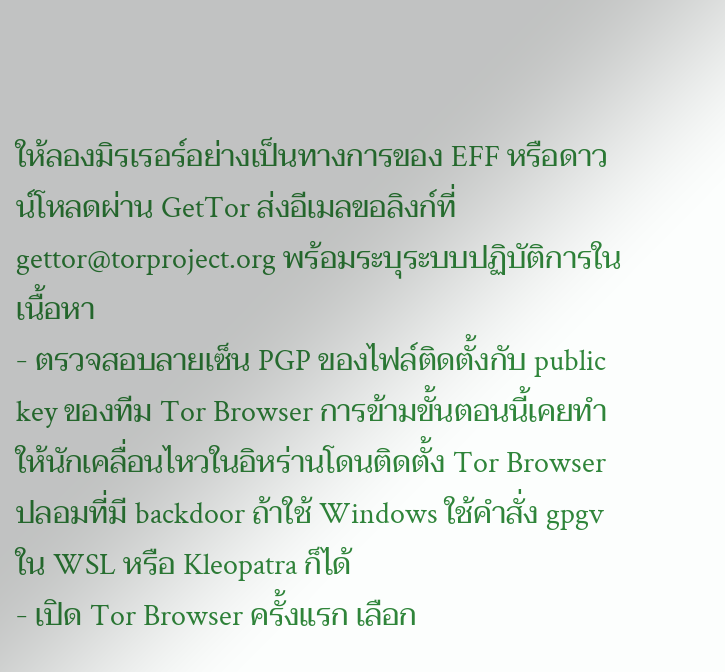ให้ลองมิรเรอร์อย่างเป็นทางการของ EFF หรือดาวน์โหลดผ่าน GetTor ส่งอีเมลขอลิงก์ที่ gettor@torproject.org พร้อมระบุระบบปฏิบัติการในเนื้อหา
- ตรวจสอบลายเซ็น PGP ของไฟล์ติดตั้งกับ public key ของทีม Tor Browser การข้ามขั้นตอนนี้เคยทำให้นักเคลื่อนไหวในอิหร่านโดนติดตั้ง Tor Browser ปลอมที่มี backdoor ถ้าใช้ Windows ใช้คำสั่ง gpgv ใน WSL หรือ Kleopatra ก็ได้
- เปิด Tor Browser ครั้งแรก เลือก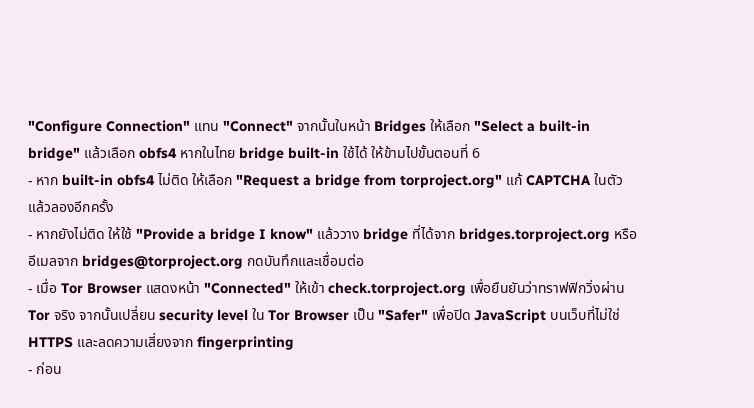"Configure Connection" แทน "Connect" จากนั้นในหน้า Bridges ให้เลือก "Select a built-in bridge" แล้วเลือก obfs4 หากในไทย bridge built-in ใช้ได้ ให้ข้ามไปขั้นตอนที่ 6
- หาก built-in obfs4 ไม่ติด ให้เลือก "Request a bridge from torproject.org" แก้ CAPTCHA ในตัว แล้วลองอีกครั้ง
- หากยังไม่ติด ให้ใช้ "Provide a bridge I know" แล้ววาง bridge ที่ได้จาก bridges.torproject.org หรืออีเมลจาก bridges@torproject.org กดบันทึกและเชื่อมต่อ
- เมื่อ Tor Browser แสดงหน้า "Connected" ให้เข้า check.torproject.org เพื่อยืนยันว่าทราฟฟิกวิ่งผ่าน Tor จริง จากนั้นเปลี่ยน security level ใน Tor Browser เป็น "Safer" เพื่อปิด JavaScript บนเว็บที่ไม่ใช่ HTTPS และลดความเสี่ยงจาก fingerprinting
- ก่อน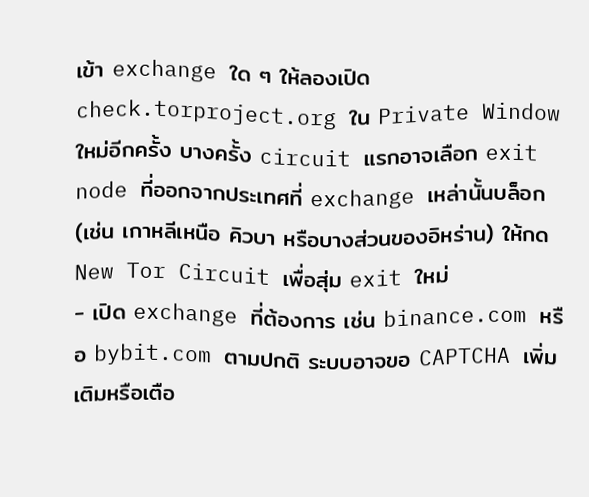เข้า exchange ใด ๆ ให้ลองเปิด check.torproject.org ใน Private Window ใหม่อีกครั้ง บางครั้ง circuit แรกอาจเลือก exit node ที่ออกจากประเทศที่ exchange เหล่านั้นบล็อก (เช่น เกาหลีเหนือ คิวบา หรือบางส่วนของอิหร่าน) ให้กด New Tor Circuit เพื่อสุ่ม exit ใหม่
- เปิด exchange ที่ต้องการ เช่น binance.com หรือ bybit.com ตามปกติ ระบบอาจขอ CAPTCHA เพิ่มเติมหรือเตือ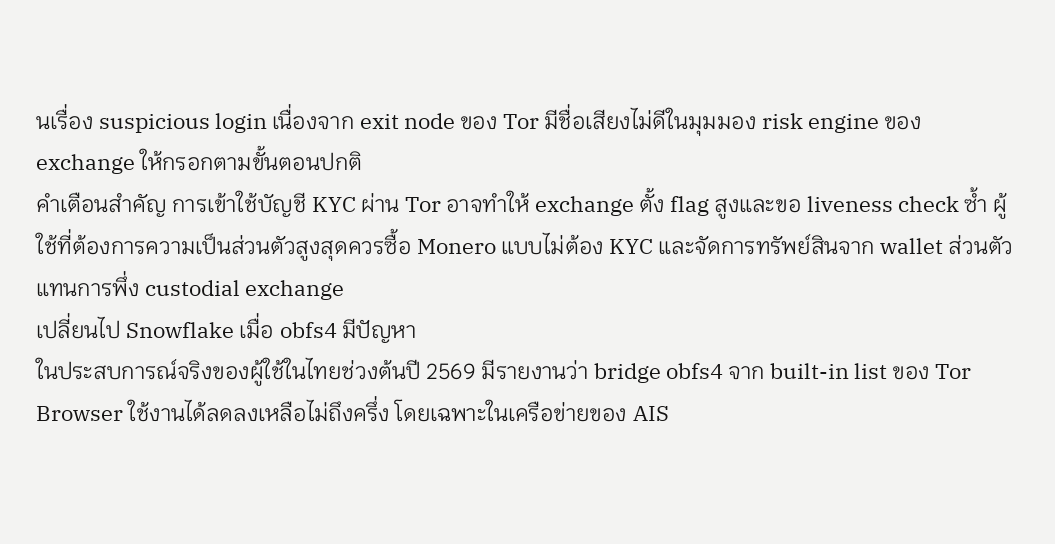นเรื่อง suspicious login เนื่องจาก exit node ของ Tor มีชื่อเสียงไม่ดีในมุมมอง risk engine ของ exchange ให้กรอกตามขั้นตอนปกติ
คำเตือนสำคัญ การเข้าใช้บัญชี KYC ผ่าน Tor อาจทำให้ exchange ตั้ง flag สูงและขอ liveness check ซ้ำ ผู้ใช้ที่ต้องการความเป็นส่วนตัวสูงสุดควรซื้อ Monero แบบไม่ต้อง KYC และจัดการทรัพย์สินจาก wallet ส่วนตัวแทนการพึ่ง custodial exchange
เปลี่ยนไป Snowflake เมื่อ obfs4 มีปัญหา
ในประสบการณ์จริงของผู้ใช้ในไทยช่วงต้นปี 2569 มีรายงานว่า bridge obfs4 จาก built-in list ของ Tor Browser ใช้งานได้ลดลงเหลือไม่ถึงครึ่ง โดยเฉพาะในเครือข่ายของ AIS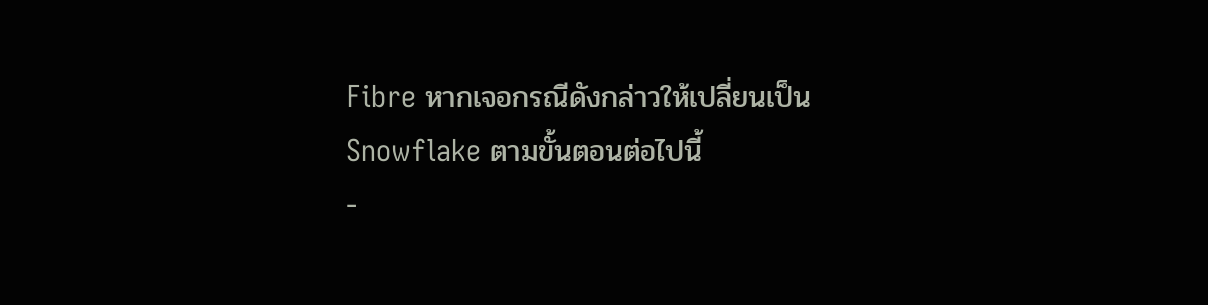Fibre หากเจอกรณีดังกล่าวให้เปลี่ยนเป็น Snowflake ตามขั้นตอนต่อไปนี้
-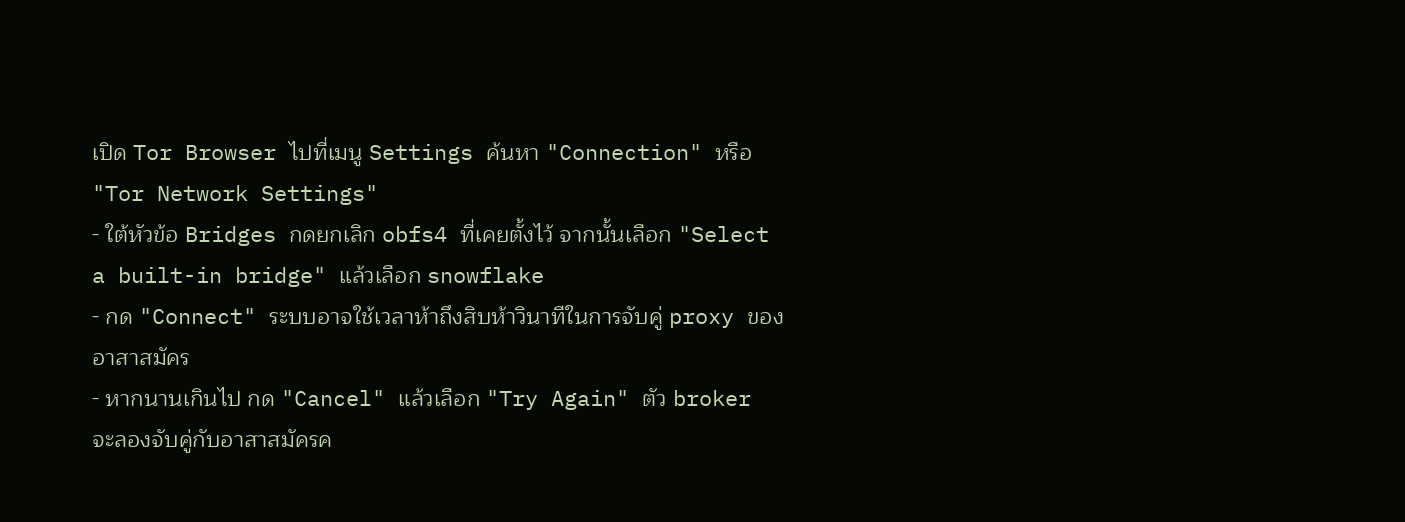เปิด Tor Browser ไปที่เมนู Settings ค้นหา "Connection" หรือ "Tor Network Settings"
- ใต้หัวข้อ Bridges กดยกเลิก obfs4 ที่เคยตั้งไว้ จากนั้นเลือก "Select a built-in bridge" แล้วเลือก snowflake
- กด "Connect" ระบบอาจใช้เวลาห้าถึงสิบห้าวินาทีในการจับคู่ proxy ของอาสาสมัคร
- หากนานเกินไป กด "Cancel" แล้วเลือก "Try Again" ตัว broker จะลองจับคู่กับอาสาสมัครค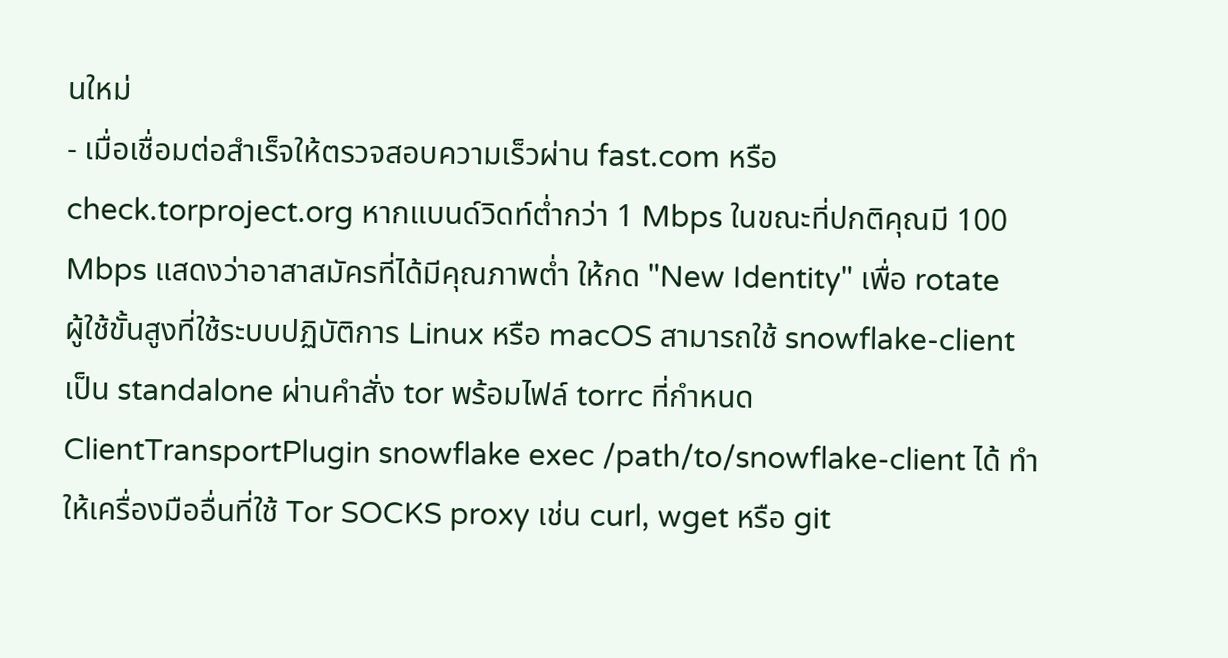นใหม่
- เมื่อเชื่อมต่อสำเร็จให้ตรวจสอบความเร็วผ่าน fast.com หรือ check.torproject.org หากแบนด์วิดท์ต่ำกว่า 1 Mbps ในขณะที่ปกติคุณมี 100 Mbps แสดงว่าอาสาสมัครที่ได้มีคุณภาพต่ำ ให้กด "New Identity" เพื่อ rotate
ผู้ใช้ขั้นสูงที่ใช้ระบบปฏิบัติการ Linux หรือ macOS สามารถใช้ snowflake-client เป็น standalone ผ่านคำสั่ง tor พร้อมไฟล์ torrc ที่กำหนด ClientTransportPlugin snowflake exec /path/to/snowflake-client ได้ ทำให้เครื่องมืออื่นที่ใช้ Tor SOCKS proxy เช่น curl, wget หรือ git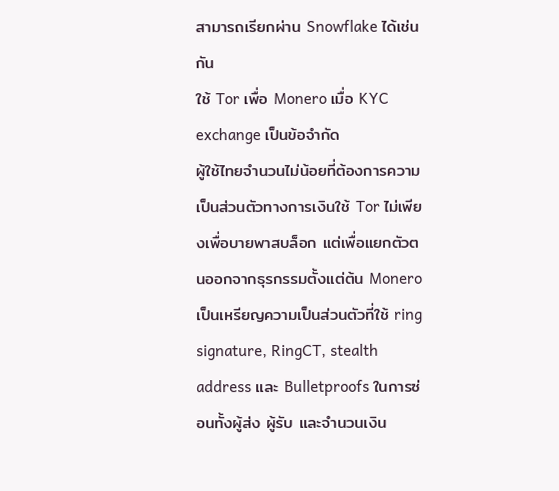สามารถเรียกผ่าน Snowflake ได้เช่นกัน
ใช้ Tor เพื่อ Monero เมื่อ KYC exchange เป็นข้อจำกัด
ผู้ใช้ไทยจำนวนไม่น้อยที่ต้องการความเป็นส่วนตัวทางการเงินใช้ Tor ไม่เพียงเพื่อบายพาสบล็อก แต่เพื่อแยกตัวตนออกจากธุรกรรมตั้งแต่ต้น Monero เป็นเหรียญความเป็นส่วนตัวที่ใช้ ring signature, RingCT, stealth address และ Bulletproofs ในการซ่อนทั้งผู้ส่ง ผู้รับ และจำนวนเงิน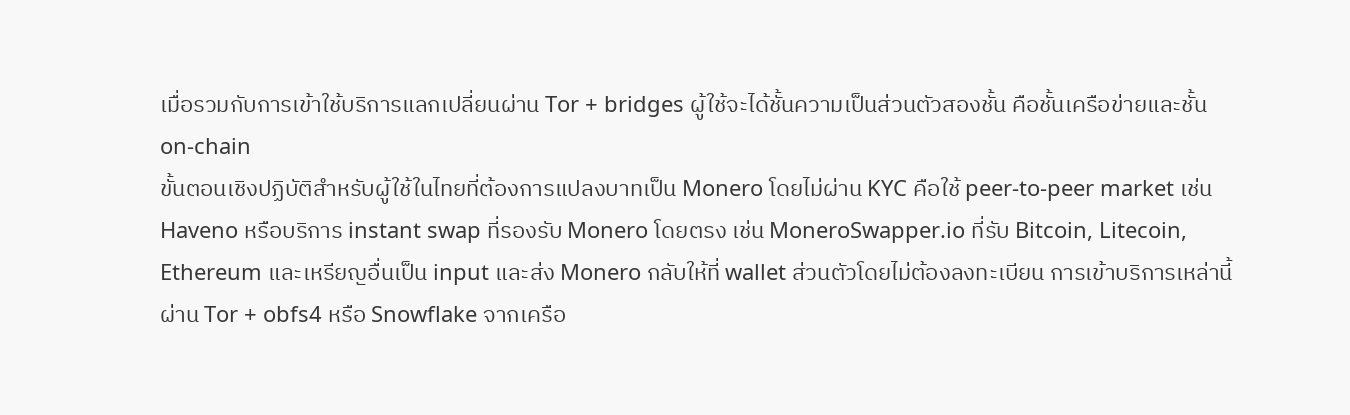เมื่อรวมกับการเข้าใช้บริการแลกเปลี่ยนผ่าน Tor + bridges ผู้ใช้จะได้ชั้นความเป็นส่วนตัวสองชั้น คือชั้นเครือข่ายและชั้น on-chain
ขั้นตอนเชิงปฏิบัติสำหรับผู้ใช้ในไทยที่ต้องการแปลงบาทเป็น Monero โดยไม่ผ่าน KYC คือใช้ peer-to-peer market เช่น Haveno หรือบริการ instant swap ที่รองรับ Monero โดยตรง เช่น MoneroSwapper.io ที่รับ Bitcoin, Litecoin, Ethereum และเหรียญอื่นเป็น input และส่ง Monero กลับให้ที่ wallet ส่วนตัวโดยไม่ต้องลงทะเบียน การเข้าบริการเหล่านี้ผ่าน Tor + obfs4 หรือ Snowflake จากเครือ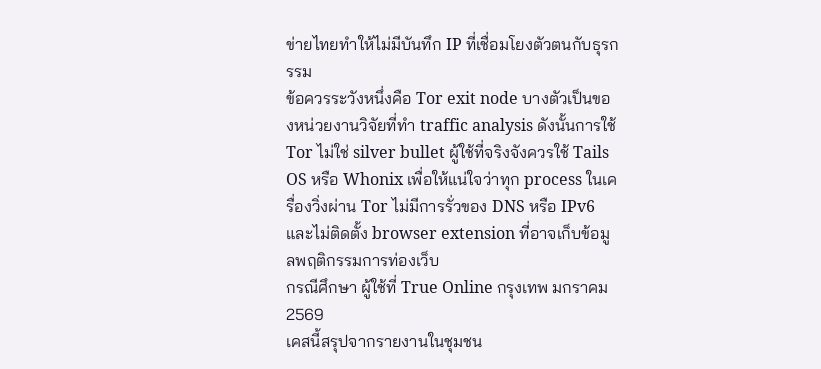ข่ายไทยทำให้ไม่มีบันทึก IP ที่เชื่อมโยงตัวตนกับธุรกรรม
ข้อควรระวังหนึ่งคือ Tor exit node บางตัวเป็นของหน่วยงานวิจัยที่ทำ traffic analysis ดังนั้นการใช้ Tor ไม่ใช่ silver bullet ผู้ใช้ที่จริงจังควรใช้ Tails OS หรือ Whonix เพื่อให้แน่ใจว่าทุก process ในเครื่องวิ่งผ่าน Tor ไม่มีการรั่วของ DNS หรือ IPv6 และไม่ติดตั้ง browser extension ที่อาจเก็บข้อมูลพฤติกรรมการท่องเว็บ
กรณีศึกษา ผู้ใช้ที่ True Online กรุงเทพ มกราคม 2569
เคสนี้สรุปจากรายงานในชุมชน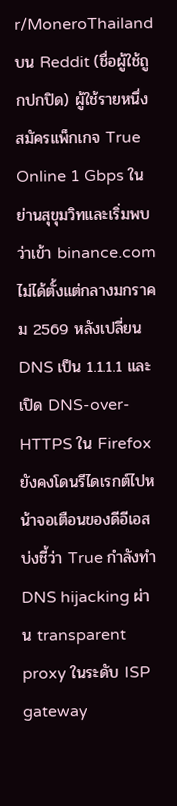r/MoneroThailand บน Reddit (ชื่อผู้ใช้ถูกปกปิด) ผู้ใช้รายหนึ่งสมัครแพ็กเกจ True Online 1 Gbps ในย่านสุขุมวิทและเริ่มพบว่าเข้า binance.com ไม่ได้ตั้งแต่กลางมกราคม 2569 หลังเปลี่ยน DNS เป็น 1.1.1.1 และเปิด DNS-over-HTTPS ใน Firefox ยังคงโดนรีไดเรกต์ไปหน้าจอเตือนของดีอีเอส บ่งชี้ว่า True กำลังทำ DNS hijacking ผ่าน transparent proxy ในระดับ ISP gateway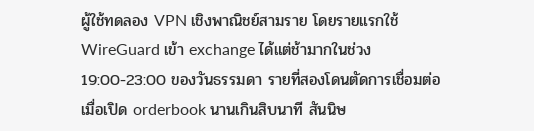ผู้ใช้ทดลอง VPN เชิงพาณิชย์สามราย โดยรายแรกใช้ WireGuard เข้า exchange ได้แต่ช้ามากในช่วง 19:00-23:00 ของวันธรรมดา รายที่สองโดนตัดการเชื่อมต่อเมื่อเปิด orderbook นานเกินสิบนาที สันนิษ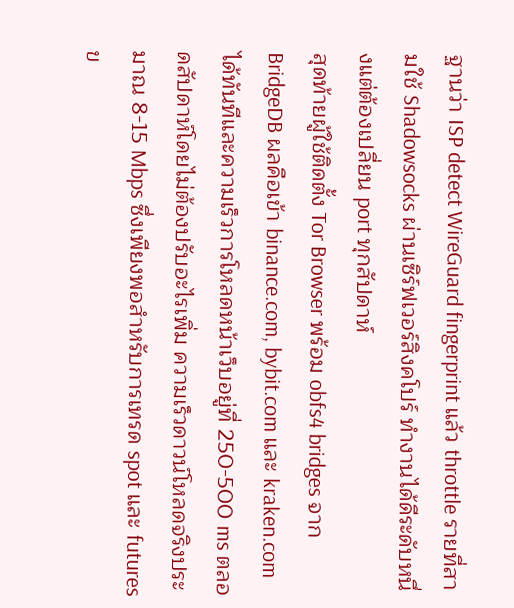ฐานว่า ISP detect WireGuard fingerprint แล้ว throttle รายที่สามใช้ Shadowsocks ผ่านเซิร์ฟเวอร์สิงคโปร์ ทำงานได้ดีระดับหนึ่งแต่ต้องเปลี่ยน port ทุกสัปดาห์
สุดท้ายผู้ใช้ติดตั้ง Tor Browser พร้อม obfs4 bridges จาก BridgeDB ผลคือเข้า binance.com, bybit.com และ kraken.com ได้ทันทีและความเร็วการโหลดหน้าเว็บอยู่ที่ 250-500 ms ตลอดสัปดาห์โดยไม่ต้องปรับอะไรเพิ่ม ความเร็วดาวน์โหลดจริงประมาณ 8-15 Mbps ซึ่งเพียงพอสำหรับการเทรด spot และ futures ข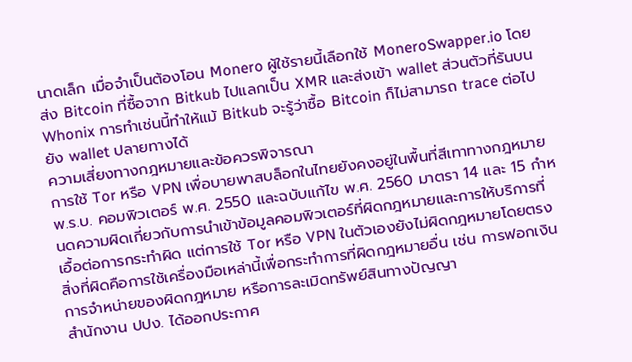นาดเล็ก เมื่อจำเป็นต้องโอน Monero ผู้ใช้รายนี้เลือกใช้ MoneroSwapper.io โดยส่ง Bitcoin ที่ซื้อจาก Bitkub ไปแลกเป็น XMR และส่งเข้า wallet ส่วนตัวที่รันบน Whonix การทำเช่นนี้ทำให้แม้ Bitkub จะรู้ว่าซื้อ Bitcoin ก็ไม่สามารถ trace ต่อไปยัง wallet ปลายทางได้
ความเสี่ยงทางกฎหมายและข้อควรพิจารณา
การใช้ Tor หรือ VPN เพื่อบายพาสบล็อกในไทยยังคงอยู่ในพื้นที่สีเทาทางกฎหมาย พ.ร.บ. คอมพิวเตอร์ พ.ศ. 2550 และฉบับแก้ไข พ.ศ. 2560 มาตรา 14 และ 15 กำหนดความผิดเกี่ยวกับการนำเข้าข้อมูลคอมพิวเตอร์ที่ผิดกฎหมายและการให้บริการที่เอื้อต่อการกระทำผิด แต่การใช้ Tor หรือ VPN ในตัวเองยังไม่ผิดกฎหมายโดยตรง สิ่งที่ผิดคือการใช้เครื่องมือเหล่านี้เพื่อกระทำการที่ผิดกฎหมายอื่น เช่น การฟอกเงิน การจำหน่ายของผิดกฎหมาย หรือการละเมิดทรัพย์สินทางปัญญา
สำนักงาน ปปง. ได้ออกประกาศ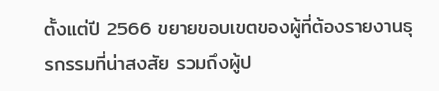ตั้งแต่ปี 2566 ขยายขอบเขตของผู้ที่ต้องรายงานธุรกรรมที่น่าสงสัย รวมถึงผู้ป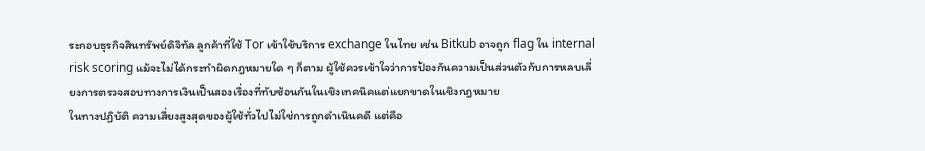ระกอบธุรกิจสินทรัพย์ดิจิทัล ลูกค้าที่ใช้ Tor เข้าใช้บริการ exchange ในไทย เช่น Bitkub อาจถูก flag ใน internal risk scoring แม้จะไม่ได้กระทำผิดกฎหมายใด ๆ ก็ตาม ผู้ใช้ควรเข้าใจว่าการป้องกันความเป็นส่วนตัวกับการหลบเลี่ยงการตรวจสอบทางการเงินเป็นสองเรื่องที่ทับซ้อนกันในเชิงเทคนิคแต่แยกขาดในเชิงกฎหมาย
ในทางปฏิบัติ ความเสี่ยงสูงสุดของผู้ใช้ทั่วไปไม่ใช่การถูกดำเนินคดี แต่คือ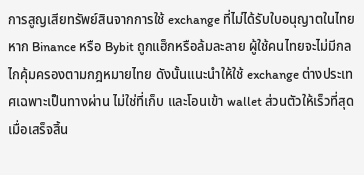การสูญเสียทรัพย์สินจากการใช้ exchange ที่ไม่ได้รับใบอนุญาตในไทย หาก Binance หรือ Bybit ถูกแฮ็กหรือล้มละลาย ผู้ใช้คนไทยจะไม่มีกลไกคุ้มครองตามกฎหมายไทย ดังนั้นแนะนำให้ใช้ exchange ต่างประเทศเฉพาะเป็นทางผ่าน ไม่ใช่ที่เก็บ และโอนเข้า wallet ส่วนตัวให้เร็วที่สุดเมื่อเสร็จสิ้น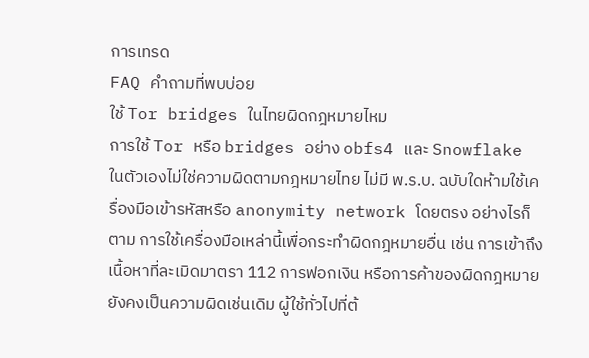การเทรด
FAQ คำถามที่พบบ่อย
ใช้ Tor bridges ในไทยผิดกฎหมายไหม
การใช้ Tor หรือ bridges อย่าง obfs4 และ Snowflake ในตัวเองไม่ใช่ความผิดตามกฎหมายไทย ไม่มี พ.ร.บ. ฉบับใดห้ามใช้เครื่องมือเข้ารหัสหรือ anonymity network โดยตรง อย่างไรก็ตาม การใช้เครื่องมือเหล่านี้เพื่อกระทำผิดกฎหมายอื่น เช่น การเข้าถึงเนื้อหาที่ละเมิดมาตรา 112 การฟอกเงิน หรือการค้าของผิดกฎหมาย ยังคงเป็นความผิดเช่นเดิม ผู้ใช้ทั่วไปที่ต้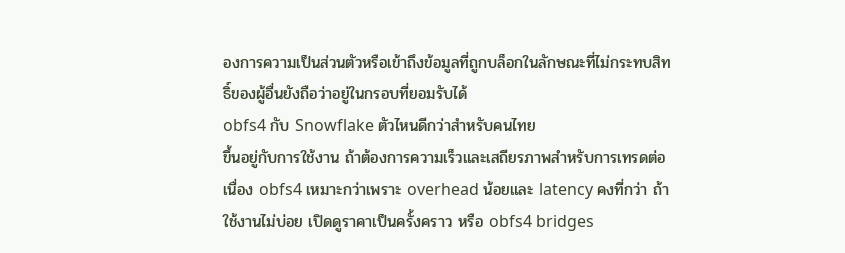องการความเป็นส่วนตัวหรือเข้าถึงข้อมูลที่ถูกบล็อกในลักษณะที่ไม่กระทบสิทธิ์ของผู้อื่นยังถือว่าอยู่ในกรอบที่ยอมรับได้
obfs4 กับ Snowflake ตัวไหนดีกว่าสำหรับคนไทย
ขึ้นอยู่กับการใช้งาน ถ้าต้องการความเร็วและเสถียรภาพสำหรับการเทรดต่อเนื่อง obfs4 เหมาะกว่าเพราะ overhead น้อยและ latency คงที่กว่า ถ้าใช้งานไม่บ่อย เปิดดูราคาเป็นครั้งคราว หรือ obfs4 bridges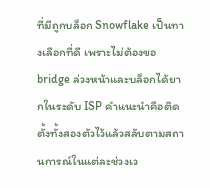ที่มีถูกบล็อก Snowflake เป็นทางเลือกที่ดี เพราะไม่ต้องขอ bridge ล่วงหน้าและบล็อกได้ยากในระดับ ISP คำแนะนำคือติดตั้งทั้งสองตัวไว้แล้วสลับตามสถานการณ์ในแต่ละช่วงเว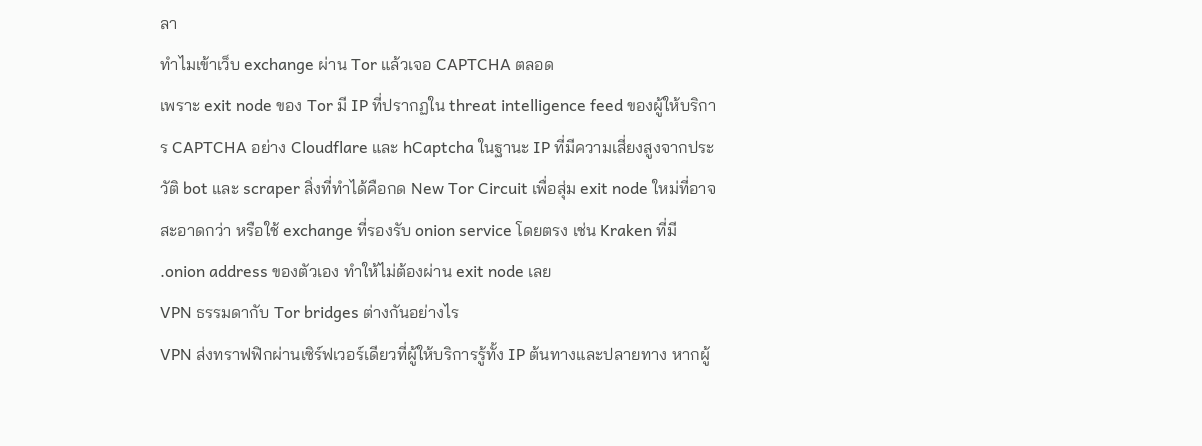ลา
ทำไมเข้าเว็บ exchange ผ่าน Tor แล้วเจอ CAPTCHA ตลอด
เพราะ exit node ของ Tor มี IP ที่ปรากฏใน threat intelligence feed ของผู้ให้บริการ CAPTCHA อย่าง Cloudflare และ hCaptcha ในฐานะ IP ที่มีความเสี่ยงสูงจากประวัติ bot และ scraper สิ่งที่ทำได้คือกด New Tor Circuit เพื่อสุ่ม exit node ใหม่ที่อาจสะอาดกว่า หรือใช้ exchange ที่รองรับ onion service โดยตรง เช่น Kraken ที่มี .onion address ของตัวเอง ทำให้ไม่ต้องผ่าน exit node เลย
VPN ธรรมดากับ Tor bridges ต่างกันอย่างไร
VPN ส่งทราฟฟิกผ่านเซิร์ฟเวอร์เดียวที่ผู้ให้บริการรู้ทั้ง IP ต้นทางและปลายทาง หากผู้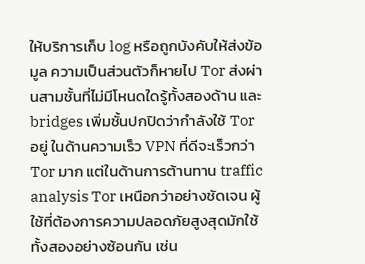ให้บริการเก็บ log หรือถูกบังคับให้ส่งข้อมูล ความเป็นส่วนตัวก็หายไป Tor ส่งผ่านสามชั้นที่ไม่มีโหนดใดรู้ทั้งสองด้าน และ bridges เพิ่มชั้นปกปิดว่ากำลังใช้ Tor อยู่ ในด้านความเร็ว VPN ที่ดีจะเร็วกว่า Tor มาก แต่ในด้านการต้านทาน traffic analysis Tor เหนือกว่าอย่างชัดเจน ผู้ใช้ที่ต้องการความปลอดภัยสูงสุดมักใช้ทั้งสองอย่างซ้อนกัน เช่น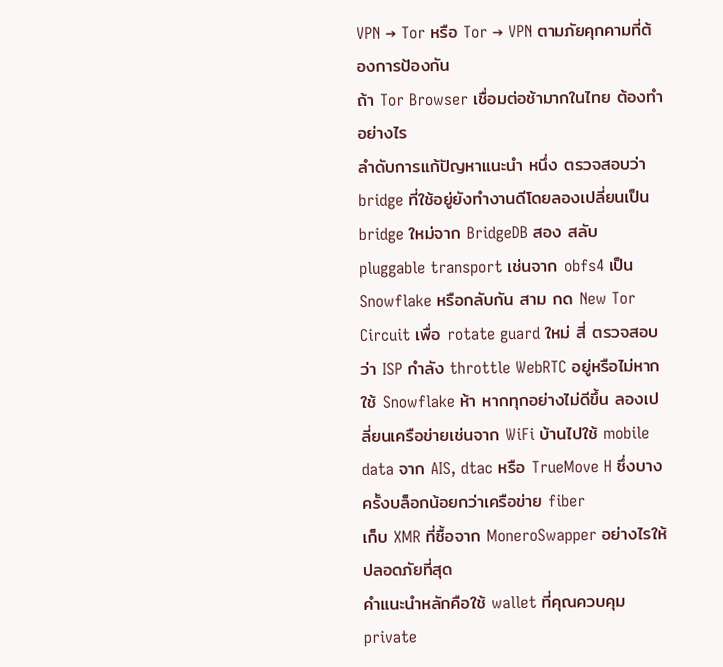VPN → Tor หรือ Tor → VPN ตามภัยคุกคามที่ต้องการป้องกัน
ถ้า Tor Browser เชื่อมต่อช้ามากในไทย ต้องทำอย่างไร
ลำดับการแก้ปัญหาแนะนำ หนึ่ง ตรวจสอบว่า bridge ที่ใช้อยู่ยังทำงานดีโดยลองเปลี่ยนเป็น bridge ใหม่จาก BridgeDB สอง สลับ pluggable transport เช่นจาก obfs4 เป็น Snowflake หรือกลับกัน สาม กด New Tor Circuit เพื่อ rotate guard ใหม่ สี่ ตรวจสอบว่า ISP กำลัง throttle WebRTC อยู่หรือไม่หากใช้ Snowflake ห้า หากทุกอย่างไม่ดีขึ้น ลองเปลี่ยนเครือข่ายเช่นจาก WiFi บ้านไปใช้ mobile data จาก AIS, dtac หรือ TrueMove H ซึ่งบางครั้งบล็อกน้อยกว่าเครือข่าย fiber
เก็บ XMR ที่ซื้อจาก MoneroSwapper อย่างไรให้ปลอดภัยที่สุด
คำแนะนำหลักคือใช้ wallet ที่คุณควบคุม private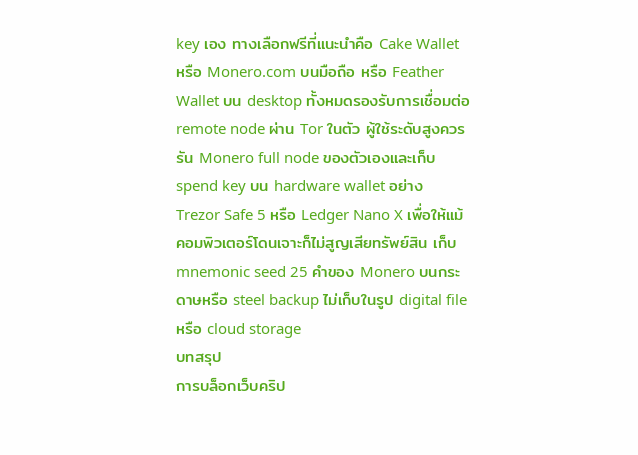key เอง ทางเลือกฟรีที่แนะนำคือ Cake Wallet หรือ Monero.com บนมือถือ หรือ Feather Wallet บน desktop ทั้งหมดรองรับการเชื่อมต่อ remote node ผ่าน Tor ในตัว ผู้ใช้ระดับสูงควรรัน Monero full node ของตัวเองและเก็บ spend key บน hardware wallet อย่าง Trezor Safe 5 หรือ Ledger Nano X เพื่อให้แม้คอมพิวเตอร์โดนเจาะก็ไม่สูญเสียทรัพย์สิน เก็บ mnemonic seed 25 คำของ Monero บนกระดาษหรือ steel backup ไม่เก็บในรูป digital file หรือ cloud storage
บทสรุป
การบล็อกเว็บคริป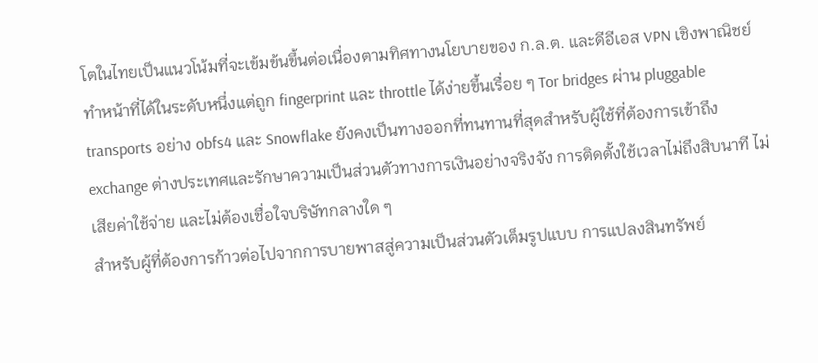โตในไทยเป็นแนวโน้มที่จะเข้มข้นขึ้นต่อเนื่องตามทิศทางนโยบายของ ก.ล.ต. และดีอีเอส VPN เชิงพาณิชย์ทำหน้าที่ได้ในระดับหนึ่งแต่ถูก fingerprint และ throttle ได้ง่ายขึ้นเรื่อย ๆ Tor bridges ผ่าน pluggable transports อย่าง obfs4 และ Snowflake ยังคงเป็นทางออกที่ทนทานที่สุดสำหรับผู้ใช้ที่ต้องการเข้าถึง exchange ต่างประเทศและรักษาความเป็นส่วนตัวทางการเงินอย่างจริงจัง การติดตั้งใช้เวลาไม่ถึงสิบนาที ไม่เสียค่าใช้จ่าย และไม่ต้องเชื่อใจบริษัทกลางใด ๆ
สำหรับผู้ที่ต้องการก้าวต่อไปจากการบายพาสสู่ความเป็นส่วนตัวเต็มรูปแบบ การแปลงสินทรัพย์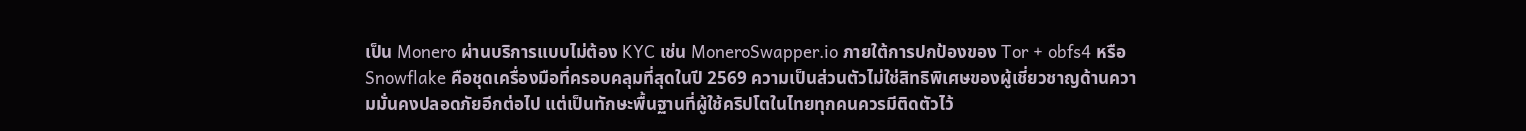เป็น Monero ผ่านบริการแบบไม่ต้อง KYC เช่น MoneroSwapper.io ภายใต้การปกป้องของ Tor + obfs4 หรือ Snowflake คือชุดเครื่องมือที่ครอบคลุมที่สุดในปี 2569 ความเป็นส่วนตัวไม่ใช่สิทธิพิเศษของผู้เชี่ยวชาญด้านความมั่นคงปลอดภัยอีกต่อไป แต่เป็นทักษะพื้นฐานที่ผู้ใช้คริปโตในไทยทุกคนควรมีติดตัวไว้